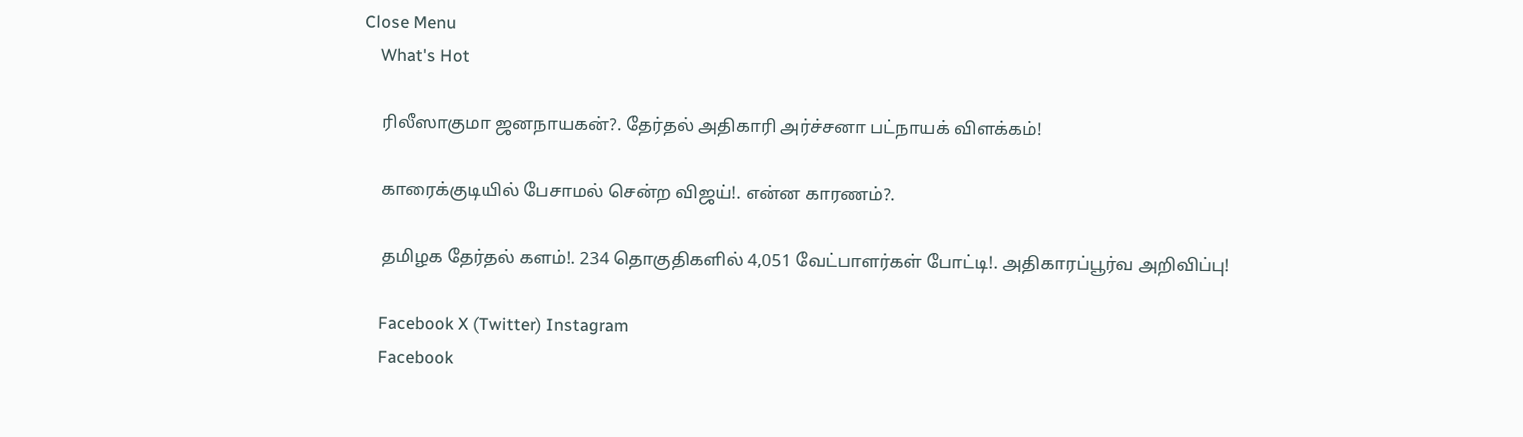Close Menu
    What's Hot

    ரிலீஸாகுமா ஜனநாயகன்?. தேர்தல் அதிகாரி அர்ச்சனா பட்நாயக் விளக்கம்!

    காரைக்குடியில் பேசாமல் சென்ற விஜய்!. என்ன காரணம்?.

    தமிழக தேர்தல் களம்!. 234 தொகுதிகளில் 4,051 வேட்பாளர்கள் போட்டி!. அதிகாரப்பூர்வ அறிவிப்பு!

    Facebook X (Twitter) Instagram
    Facebook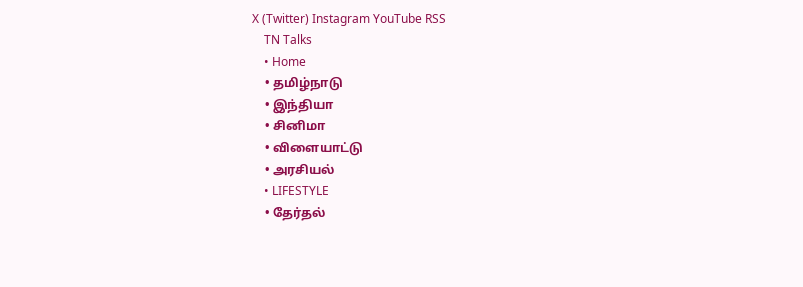X (Twitter) Instagram YouTube RSS
    TN Talks
    • Home
    • தமிழ்நாடு
    • இந்தியா
    • சினிமா
    • விளையாட்டு
    • அரசியல்
    • LIFESTYLE
    • தேர்தல்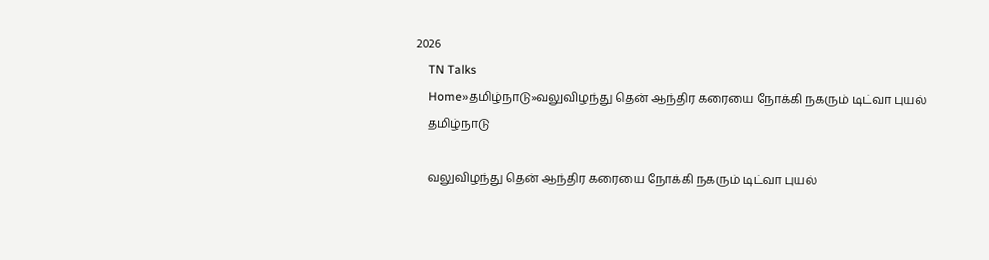2026
    TN Talks
    Home»தமிழ்நாடு»வலுவிழந்து தென் ஆந்திர கரையை நோக்கி நகரும் டிட்வா புயல்
    தமிழ்நாடு

    வலுவிழந்து தென் ஆந்திர கரையை நோக்கி நகரும் டிட்வா புயல்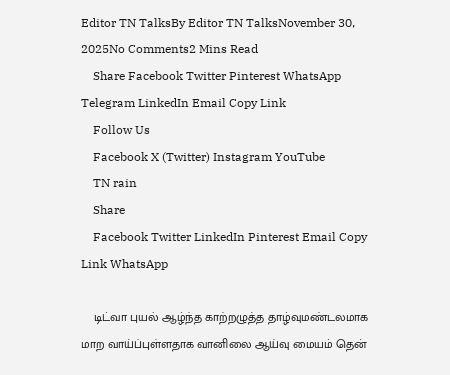Editor TN TalksBy Editor TN TalksNovember 30, 2025No Comments2 Mins Read
    Share Facebook Twitter Pinterest WhatsApp Telegram LinkedIn Email Copy Link
    Follow Us
    Facebook X (Twitter) Instagram YouTube
    TN rain
    Share
    Facebook Twitter LinkedIn Pinterest Email Copy Link WhatsApp

    டிட்வா புயல் ஆழ்ந்த காற்றழுத்த தாழ்வுமண்டலமாக மாற வாய்ப்புள்ளதாக வானிலை ஆய்வு மையம் தென்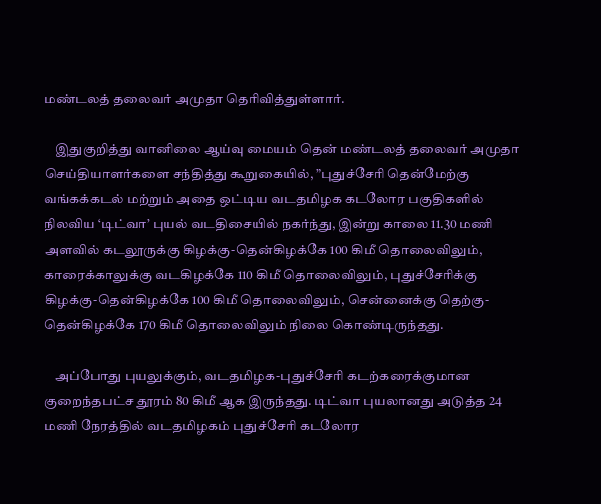மண்டலத் தலைவர் அமுதா தெரிவித்துள்ளார்.

    இதுகுறித்து வானிலை ஆய்வு மையம் தென் மண்டலத் தலைவர் அமுதா செய்தியாளர்களை சந்தித்து கூறுகையில், ”புதுச்சேரி தென்மேற்கு வங்கக்கடல் மற்றும் அதை ஒட்டிய வடதமிழக கடலோர பகுதிகளில் நிலவிய ‘டிட்வா’ புயல் வடதிசையில் நகர்ந்து, இன்று காலை 11.30 மணி அளவில் கடலூருக்கு கிழக்கு-தென்கிழக்கே 100 கிமீ தொலைவிலும், காரைக்காலுக்கு வடகிழக்கே 110 கிமீ தொலைவிலும், புதுச்சேரிக்கு கிழக்கு-தென்கிழக்கே 100 கிமீ தொலைவிலும், சென்னைக்கு தெற்கு-தென்கிழக்கே 170 கிமீ தொலைவிலும் நிலை கொண்டிருந்தது.

    அப்போது புயலுக்கும், வடதமிழக-புதுச்சேரி கடற்கரைக்குமான குறைந்தபட்ச தூரம் 80 கிமீ ஆக இருந்தது. டிட்வா புயலானது அடுத்த 24 மணி நேரத்தில் வடதமிழகம் புதுச்சேரி கடலோர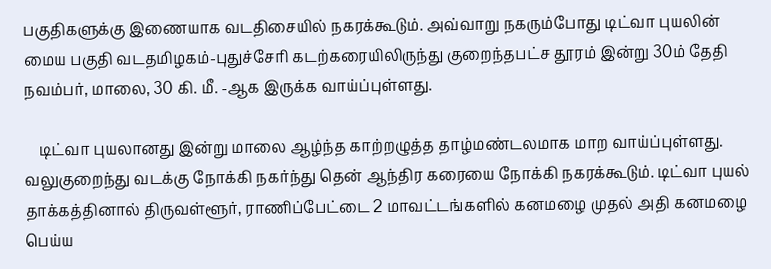பகுதிகளுக்கு இணையாக வடதிசையில் நகரக்கூடும். அவ்வாறு நகரும்போது டிட்வா புயலின் மைய பகுதி வடதமிழகம்-புதுச்சேரி கடற்கரையிலிருந்து குறைந்தபட்ச தூரம் இன்று 30ம் தேதி நவம்பர், மாலை, 30 கி. மீ. -ஆக இருக்க வாய்ப்புள்ளது.

    டிட்வா புயலானது இன்று மாலை ஆழ்ந்த காற்றழுத்த தாழ்மண்டலமாக மாற வாய்ப்புள்ளது. வலுகுறைந்து வடக்கு நோக்கி நகர்ந்து தென் ஆந்திர கரையை நோக்கி நகரக்கூடும். டிட்வா புயல் தாக்கத்தினால் திருவள்ளூர், ராணிப்பேட்டை 2 மாவட்டங்களில் கனமழை முதல் அதி கனமழை பெய்ய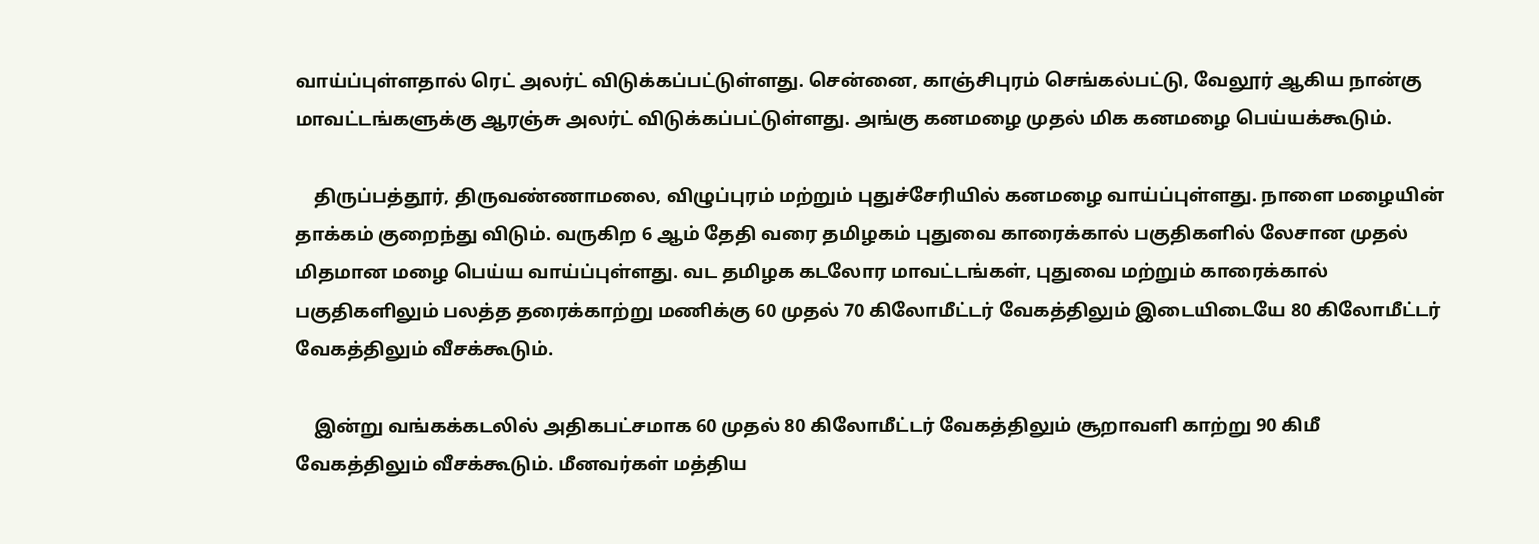வாய்ப்புள்ளதால் ரெட் அலர்ட் விடுக்கப்பட்டுள்ளது. சென்னை, காஞ்சிபுரம் செங்கல்பட்டு, வேலூர் ஆகிய நான்கு மாவட்டங்களுக்கு ஆரஞ்சு அலர்ட் விடுக்கப்பட்டுள்ளது. அங்கு கனமழை முதல் மிக கனமழை பெய்யக்கூடும்.

    திருப்பத்தூர், திருவண்ணாமலை, விழுப்புரம் மற்றும் புதுச்சேரியில் கனமழை வாய்ப்புள்ளது. நாளை மழையின் தாக்கம் குறைந்து விடும். வருகிற 6 ஆம் தேதி வரை தமிழகம் புதுவை காரைக்கால் பகுதிகளில் லேசான முதல் மிதமான மழை பெய்ய வாய்ப்புள்ளது. வட தமிழக கடலோர மாவட்டங்கள், புதுவை மற்றும் காரைக்கால் பகுதிகளிலும் பலத்த தரைக்காற்று மணிக்கு 60 முதல் 70 கிலோமீட்டர் வேகத்திலும் இடையிடையே 80 கிலோமீட்டர் வேகத்திலும் வீசக்கூடும்.

    இன்று வங்கக்கடலில் அதிகபட்சமாக 60 முதல் 80 கிலோமீட்டர் வேகத்திலும் சூறாவளி காற்று 90 கிமீ வேகத்திலும் வீசக்கூடும். மீனவர்கள் மத்திய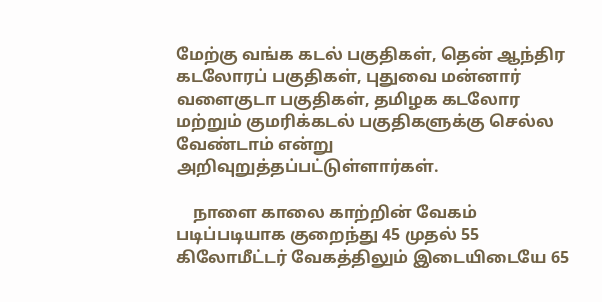மேற்கு வங்க கடல் பகுதிகள், தென் ஆந்திர கடலோரப் பகுதிகள், புதுவை மன்னார் வளைகுடா பகுதிகள், தமிழக கடலோர மற்றும் குமரிக்கடல் பகுதிகளுக்கு செல்ல வேண்டாம் என்று அறிவுறுத்தப்பட்டுள்ளார்கள்.

    நாளை காலை காற்றின் வேகம் படிப்படியாக குறைந்து 45 முதல் 55 கிலோமீட்டர் வேகத்திலும் இடையிடையே 65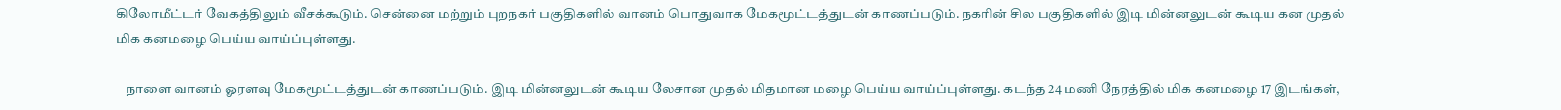கிலோமீட்டர் வேகத்திலும் வீசக்கூடும். சென்னை மற்றும் புறநகர் பகுதிகளில் வானம் பொதுவாக மேகமூட்டத்துடன் காணப்படும். நகரின் சில பகுதிகளில் இடி மின்னலுடன் கூடிய கன முதல் மிக கனமழை பெய்ய வாய்ப்புள்ளது.

    நாளை வானம் ஓரளவு மேகமூட்டத்துடன் காணப்படும். இடி மின்னலுடன் கூடிய லேசான முதல் மிதமான மழை பெய்ய வாய்ப்புள்ளது. கடந்த 24 மணி நேரத்தில் மிக கனமழை 17 இடங்கள்,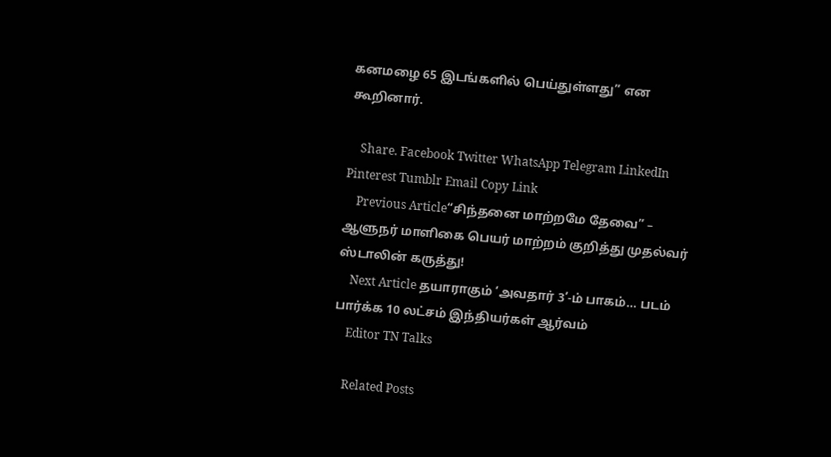கனமழை 65 இடங்களில் பெய்துள்ளது” என கூறினார்.

    Share. Facebook Twitter WhatsApp Telegram LinkedIn Pinterest Tumblr Email Copy Link
    Previous Article“சிந்தனை மாற்றமே தேவை” – ஆளுநர் மாளிகை பெயர் மாற்றம் குறித்து முதல்வர் ஸ்டாலின் கருத்து!
    Next Article தயாராகும் ‘அவதார் 3’-ம் பாகம்… படம் பார்க்க 10 லட்சம் இந்தியர்கள் ஆர்வம்
    Editor TN Talks

    Related Posts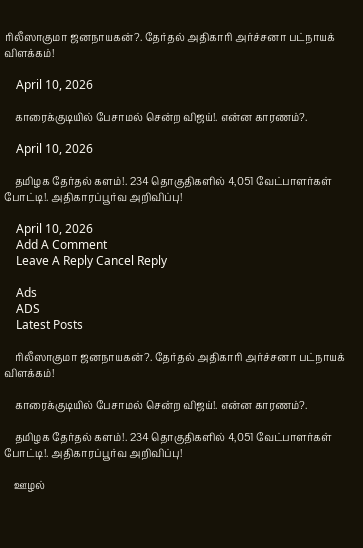ரிலீஸாகுமா ஜனநாயகன்?. தேர்தல் அதிகாரி அர்ச்சனா பட்நாயக் விளக்கம்!

    April 10, 2026

    காரைக்குடியில் பேசாமல் சென்ற விஜய்!. என்ன காரணம்?.

    April 10, 2026

    தமிழக தேர்தல் களம்!. 234 தொகுதிகளில் 4,051 வேட்பாளர்கள் போட்டி!. அதிகாரப்பூர்வ அறிவிப்பு!

    April 10, 2026
    Add A Comment
    Leave A Reply Cancel Reply

    Ads
    ADS
    Latest Posts

    ரிலீஸாகுமா ஜனநாயகன்?. தேர்தல் அதிகாரி அர்ச்சனா பட்நாயக் விளக்கம்!

    காரைக்குடியில் பேசாமல் சென்ற விஜய்!. என்ன காரணம்?.

    தமிழக தேர்தல் களம்!. 234 தொகுதிகளில் 4,051 வேட்பாளர்கள் போட்டி!. அதிகாரப்பூர்வ அறிவிப்பு!

    ஊழல்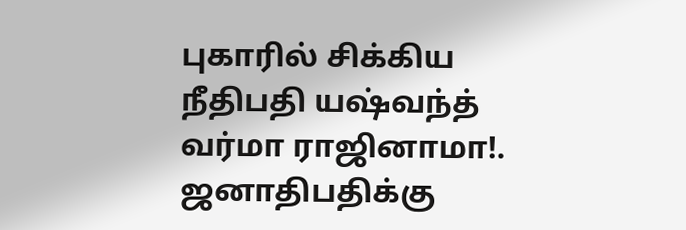புகாரில் சிக்கிய நீதிபதி யஷ்வந்த் வர்மா ராஜினாமா!. ஜனாதிபதிக்கு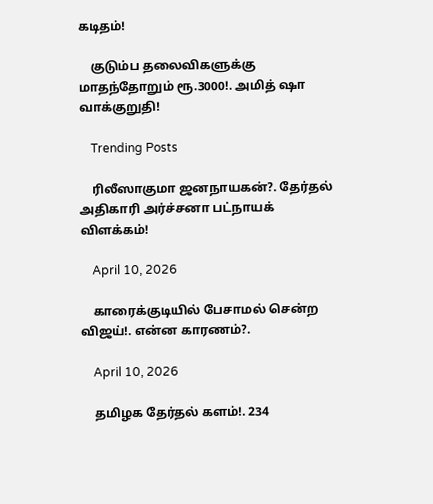கடிதம்!

    குடும்ப தலைவிகளுக்கு மாதந்தோறும் ரூ.3000!. அமித் ஷா வாக்குறுதி!

    Trending Posts

    ரிலீஸாகுமா ஜனநாயகன்?. தேர்தல் அதிகாரி அர்ச்சனா பட்நாயக் விளக்கம்!

    April 10, 2026

    காரைக்குடியில் பேசாமல் சென்ற விஜய்!. என்ன காரணம்?.

    April 10, 2026

    தமிழக தேர்தல் களம்!. 234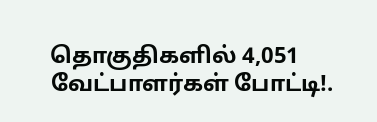தொகுதிகளில் 4,051 வேட்பாளர்கள் போட்டி!.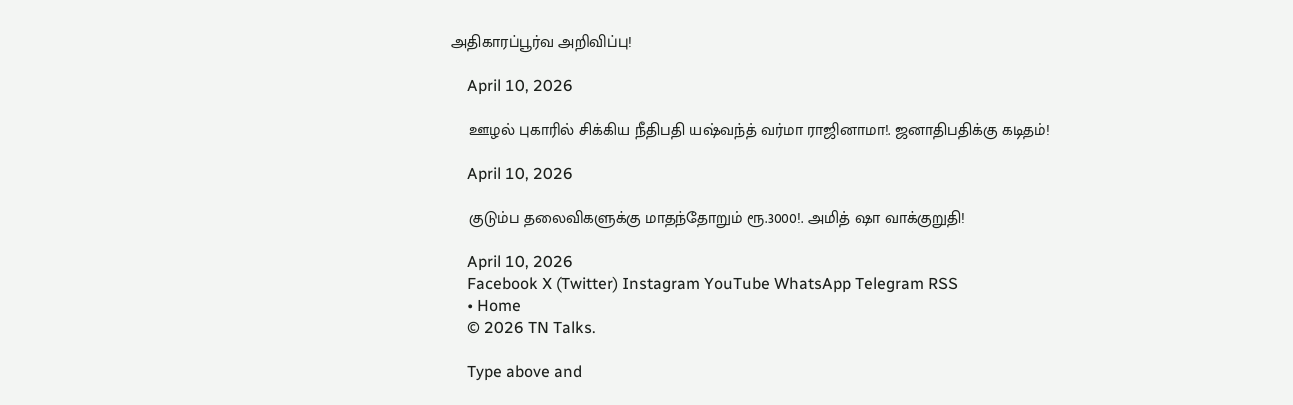அதிகாரப்பூர்வ அறிவிப்பு!

    April 10, 2026

    ஊழல் புகாரில் சிக்கிய நீதிபதி யஷ்வந்த் வர்மா ராஜினாமா!. ஜனாதிபதிக்கு கடிதம்!

    April 10, 2026

    குடும்ப தலைவிகளுக்கு மாதந்தோறும் ரூ.3000!. அமித் ஷா வாக்குறுதி!

    April 10, 2026
    Facebook X (Twitter) Instagram YouTube WhatsApp Telegram RSS
    • Home
    © 2026 TN Talks.

    Type above and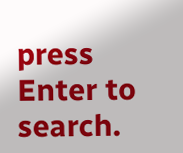press Enter to search.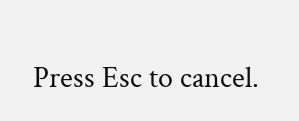Press Esc to cancel.